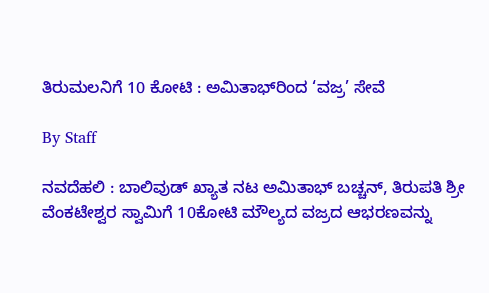ತಿರುಮಲನಿಗೆ 10 ಕೋಟಿ : ಅಮಿತಾಭ್‌ರಿಂದ ‘ವಜ್ರ’ ಸೇವೆ

By Staff

ನವದೆಹಲಿ : ಬಾಲಿವುಡ್‌ ಖ್ಯಾತ ನಟ ಅಮಿತಾಭ್‌ ಬಚ್ಚನ್‌, ತಿರುಪತಿ ಶ್ರೀ ವೆಂಕಟೇಶ್ವರ ಸ್ವಾಮಿಗೆ 10ಕೋಟಿ ಮೌಲ್ಯದ ವಜ್ರದ ಆಭರಣವನ್ನು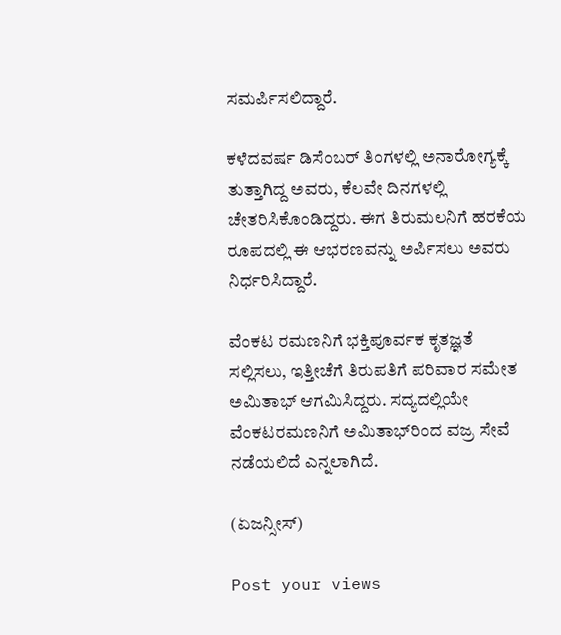ಸಮರ್ಪಿಸಲಿದ್ದಾರೆ.

ಕಳೆದವರ್ಷ ಡಿಸೆಂಬರ್‌ ತಿಂಗಳಲ್ಲಿ ಅನಾರೋಗ್ಯಕ್ಕೆ ತುತ್ತಾಗಿದ್ದ ಅವರು, ಕೆಲವೇ ದಿನಗಳಲ್ಲಿ ಚೇತರಿಸಿಕೊಂಡಿದ್ದರು. ಈಗ ತಿರುಮಲನಿಗೆ ಹರಕೆಯ ರೂಪದಲ್ಲಿ ಈ ಆಭರಣವನ್ನು ಅರ್ಪಿಸಲು ಅವರು ನಿರ್ಧರಿಸಿದ್ದಾರೆ.

ವೆಂಕಟ ರಮಣನಿಗೆ ಭಕ್ತಿಪೂರ್ವಕ ಕೃತಜ್ಞತೆ ಸಲ್ಲಿಸಲು, ಇತ್ತೀಚೆಗೆ ತಿರುಪತಿಗೆ ಪರಿವಾರ ಸಮೇತ ಅಮಿತಾಭ್‌ ಆಗಮಿಸಿದ್ದರು. ಸದ್ಯದಲ್ಲಿಯೇ ವೆಂಕಟರಮಣನಿಗೆ ಅಮಿತಾಭ್‌ರಿಂದ ವಜ್ರ ಸೇವೆ ನಡೆಯಲಿದೆ ಎನ್ನಲಾಗಿದೆ.

(ಏಜನ್ಸೀಸ್‌)

Post your views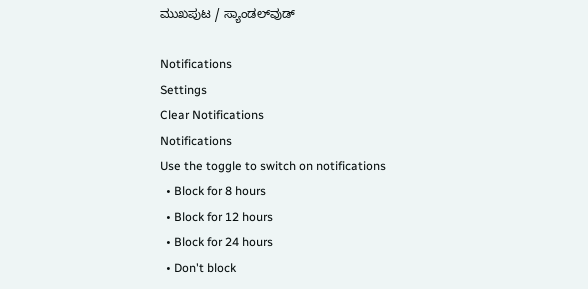ಮುಖಪುಟ / ಸ್ಯಾಂಡಲ್‌ವುಡ್‌

Notifications
Settings
Clear Notifications
Notifications
Use the toggle to switch on notifications
  • Block for 8 hours
  • Block for 12 hours
  • Block for 24 hours
  • Don't block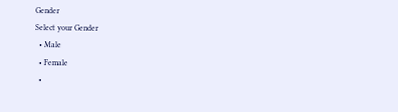Gender
Select your Gender
  • Male
  • Female
  •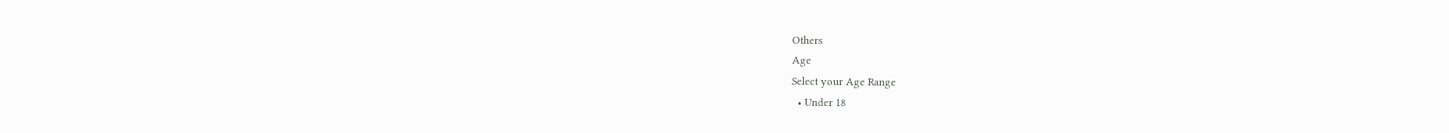Others
Age
Select your Age Range
  • Under 18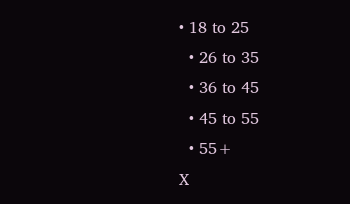• 18 to 25
  • 26 to 35
  • 36 to 45
  • 45 to 55
  • 55+
X